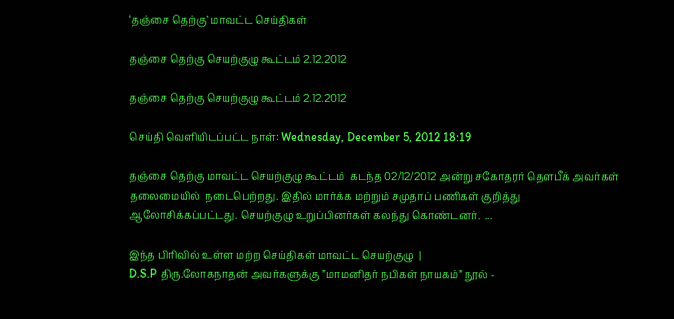‘தஞ்சை தெற்கு’ மாவட்ட செய்திகள்

தஞ்சை தெற்கு செயற்குழு கூட்டம் 2.12.2012

தஞ்சை தெற்கு செயற்குழு கூட்டம் 2.12.2012

செய்தி வெளியிடப்பட்ட நாள்: Wednesday, December 5, 2012 18:19

தஞ்சை தெற்கு மாவட்ட செயற்குழு கூட்டம்  கடந்த 02/12/2012 அன்று சகோதரர் தௌபீக் அவர்கள் தலைமையில்  நடைபெற்றது. இதில் மார்க்க மற்றும் சமுதாப் பணிகள் குறித்து ஆலோசிக்கப்பட்டது. செயற்குழு உறுப்பினர்கள் கலந்து கொண்டனர்.  ...

இந்த பிரிவில் உள்ள மற்ற செய்திகள் மாவட்ட செயற்குழு  |
D.S.P திரு.லோகநாதன் அவர்களுக்கு ”மாமனிதர் நபிகள் நாயகம்” நூல் -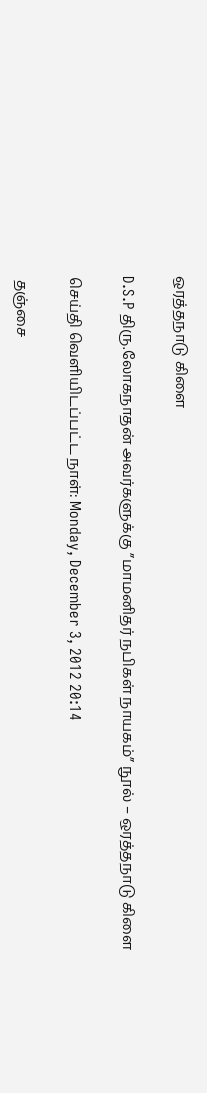ஒரத்தநாடு கிளை

D.S.P திரு.லோகநாதன் அவர்களுக்கு ”மாமனிதர் நபிகள் நாயகம்” நூல் – ஒரத்தநாடு கிளை

செய்தி வெளியிடப்பட்ட நாள்: Monday, December 3, 2012 20:14

 தஞ்சை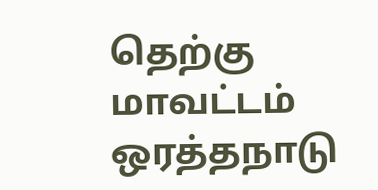தெற்கு மாவட்டம் ஒரத்தநாடு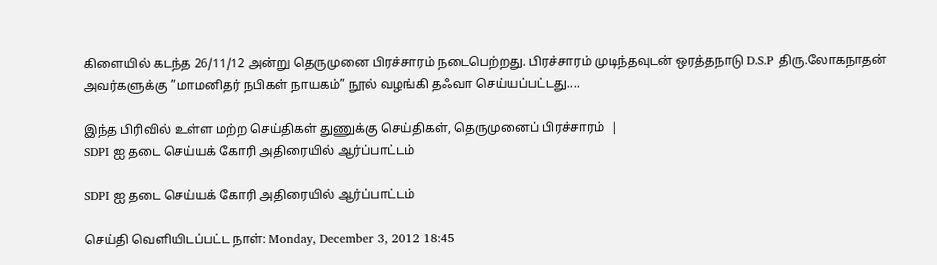கிளையில் கடந்த 26/11/12 அன்று தெருமுனை பிரச்சாரம் நடைபெற்றது. பிரச்சாரம் முடிந்தவுடன் ஒரத்தநாடு D.S.P திரு.லோகநாதன் அவர்களுக்கு ”மாமனிதர் நபிகள் நாயகம்” நூல் வழங்கி தஃவா செய்யப்பட்டது....

இந்த பிரிவில் உள்ள மற்ற செய்திகள் துணுக்கு செய்திகள், தெருமுனைப் பிரச்சாரம்  |
SDPI ஐ தடை செய்யக் கோரி அதிரையில் ஆர்ப்பாட்டம்

SDPI ஐ தடை செய்யக் கோரி அதிரையில் ஆர்ப்பாட்டம்

செய்தி வெளியிடப்பட்ட நாள்: Monday, December 3, 2012 18:45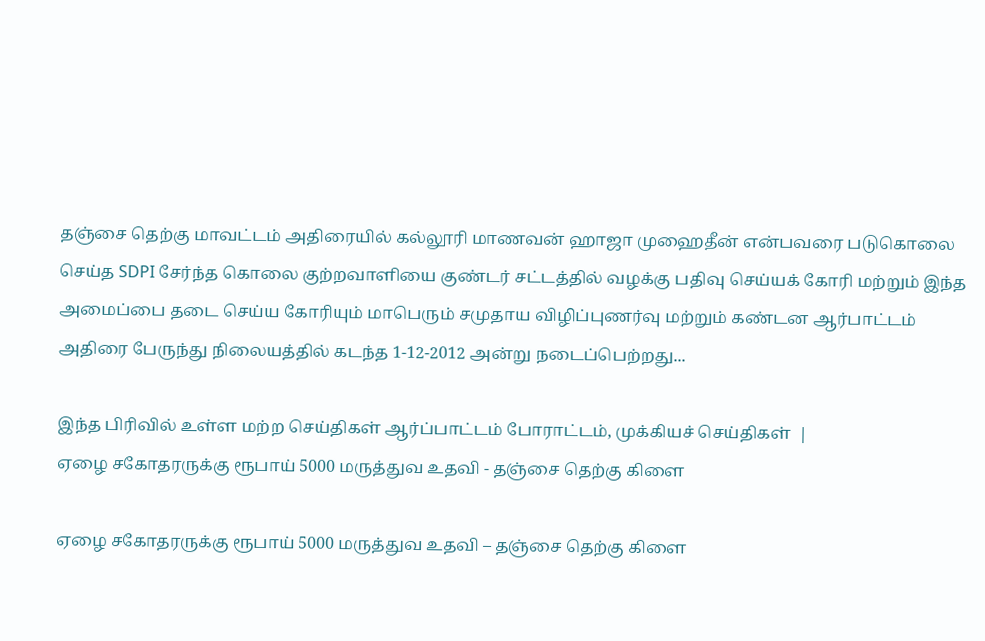தஞ்சை தெற்கு மாவட்டம் அதிரையில் கல்லூரி மாணவன் ஹாஜா முஹைதீன் என்பவரை படுகொலை செய்த SDPI சேர்ந்த கொலை குற்றவாளியை குண்டர் சட்டத்தில் வழக்கு பதிவு செய்யக் கோரி மற்றும் இந்த அமைப்பை தடை செய்ய கோரியும் மாபெரும் சமுதாய விழிப்புணர்வு மற்றும் கண்டன ஆர்பாட்டம் அதிரை பேருந்து நிலையத்தில் கடந்த 1-12-2012 அன்று நடைப்பெற்றது...

இந்த பிரிவில் உள்ள மற்ற செய்திகள் ஆர்ப்பாட்டம் போராட்டம், முக்கியச் செய்திகள்  |
ஏழை சகோதரருக்கு ரூபாய் 5000 மருத்துவ உதவி - தஞ்சை தெற்கு கிளை

ஏழை சகோதரருக்கு ரூபாய் 5000 மருத்துவ உதவி – தஞ்சை தெற்கு கிளை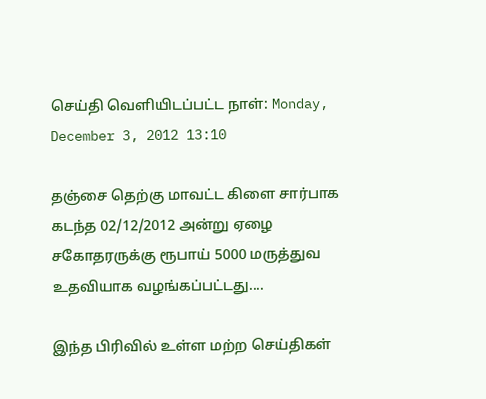செய்தி வெளியிடப்பட்ட நாள்: Monday, December 3, 2012 13:10

தஞ்சை தெற்கு மாவட்ட கிளை சார்பாக கடந்த 02/12/2012 அன்று ஏழை சகோதரருக்கு ரூபாய் 5000 மருத்துவ உதவியாக வழங்கப்பட்டது....

இந்த பிரிவில் உள்ள மற்ற செய்திகள்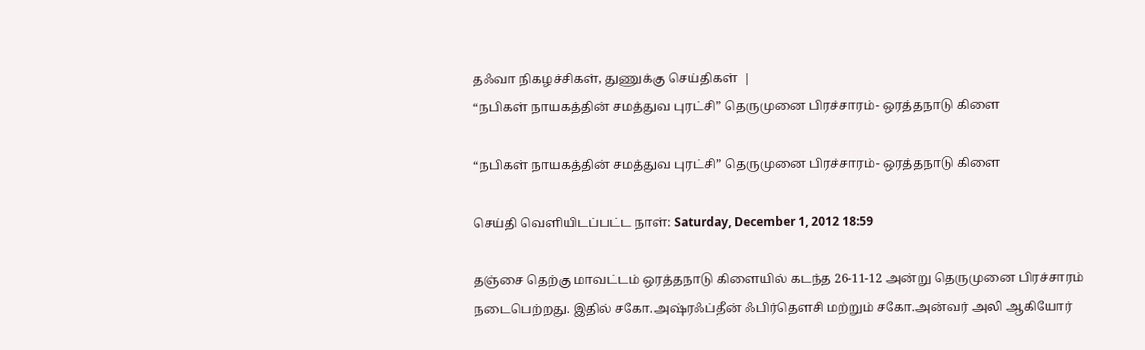தஃவா நிகழச்சிகள், துணுக்கு செய்திகள்  |
“நபிகள் நாயகத்தின் சமத்துவ புரட்சி” தெருமுனை பிரச்சாரம்- ஒரத்தநாடு கிளை

“நபிகள் நாயகத்தின் சமத்துவ புரட்சி” தெருமுனை பிரச்சாரம்- ஒரத்தநாடு கிளை

செய்தி வெளியிடப்பட்ட நாள்: Saturday, December 1, 2012 18:59

தஞ்சை தெற்கு மாவட்டம் ஒரத்தநாடு கிளையில் கடந்த 26-11-12 அன்று தெருமுனை பிரச்சாரம் நடைபெற்றது. இதில் சகோ.அஷ்ரஃப்தீன் ஃபிர்தௌசி மற்றும் சகோ.அன்வர் அலி ஆகியோர்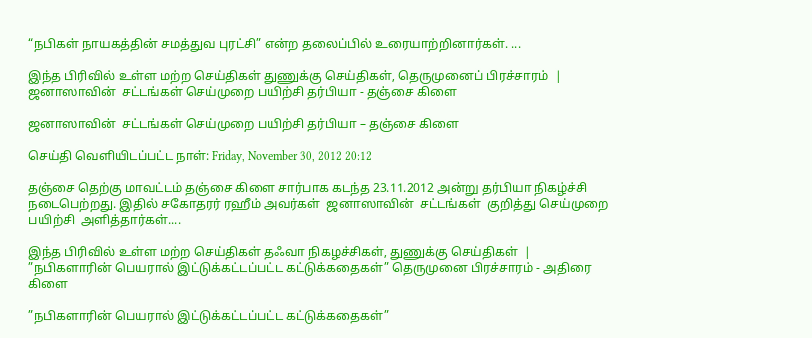“நபிகள் நாயகத்தின் சமத்துவ புரட்சி” என்ற தலைப்பில் உரையாற்றினார்கள். ...

இந்த பிரிவில் உள்ள மற்ற செய்திகள் துணுக்கு செய்திகள், தெருமுனைப் பிரச்சாரம்  |
ஜனாஸாவின்  சட்டங்கள் செய்முறை பயிற்சி தர்பியா - தஞ்சை கிளை

ஜனாஸாவின்  சட்டங்கள் செய்முறை பயிற்சி தர்பியா – தஞ்சை கிளை

செய்தி வெளியிடப்பட்ட நாள்: Friday, November 30, 2012 20:12

தஞ்சை தெற்கு மாவட்டம் தஞ்சை கிளை சார்பாக கடந்த 23.11.2012 அன்று தர்பியா நிகழ்ச்சி நடைபெற்றது. இதில் சகோதரர் ரஹீம் அவர்கள்  ஜனாஸாவின்  சட்டங்கள்  குறித்து செய்முறை பயிற்சி  அளித்தார்கள்....

இந்த பிரிவில் உள்ள மற்ற செய்திகள் தஃவா நிகழச்சிகள், துணுக்கு செய்திகள்  |
”நபிகளாரின் பெயரால் இட்டுக்கட்டப்பட்ட கட்டுக்கதைகள்” தெருமுனை பிரச்சாரம் - அதிரை கிளை

”நபிகளாரின் பெயரால் இட்டுக்கட்டப்பட்ட கட்டுக்கதைகள்”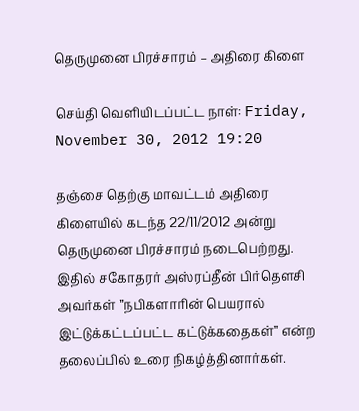தெருமுனை பிரச்சாரம் – அதிரை கிளை

செய்தி வெளியிடப்பட்ட நாள்: Friday, November 30, 2012 19:20

தஞ்சை தெற்கு மாவட்டம் அதிரை கிளையில் கடந்த 22/11/2012 அன்று தெருமுனை பிரச்சாரம் நடைபெற்றது. இதில் சகோதரர் அஸ்ரப்தீன் பிர்தௌசி அவர்கள் ”நபிகளாரின் பெயரால் இட்டுக்கட்டப்பட்ட கட்டுக்கதைகள்” என்ற தலைப்பில் உரை நிகழ்த்தினார்கள்.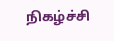நிகழ்ச்சி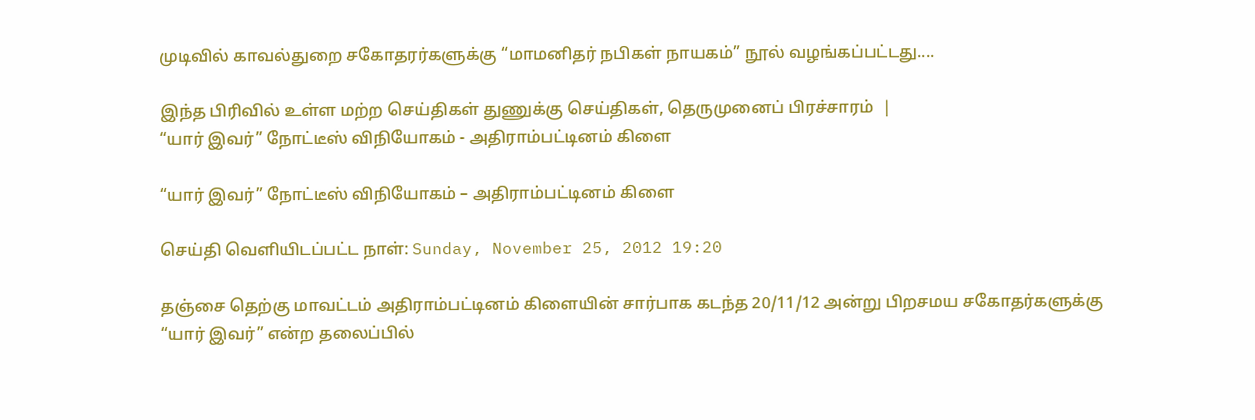முடிவில் காவல்துறை சகோதரர்களுக்கு “மாமனிதர் நபிகள் நாயகம்” நூல் வழங்கப்பட்டது....

இந்த பிரிவில் உள்ள மற்ற செய்திகள் துணுக்கு செய்திகள், தெருமுனைப் பிரச்சாரம்  |
“யார் இவர்” நோட்டீஸ் விநியோகம் - அதிராம்பட்டினம் கிளை

“யார் இவர்” நோட்டீஸ் விநியோகம் – அதிராம்பட்டினம் கிளை

செய்தி வெளியிடப்பட்ட நாள்: Sunday, November 25, 2012 19:20

தஞ்சை தெற்கு மாவட்டம் அதிராம்பட்டினம் கிளையின் சார்பாக கடந்த 20/11/12 அன்று பிறசமய சகோதர்களுக்கு “யார் இவர்” என்ற தலைப்பில்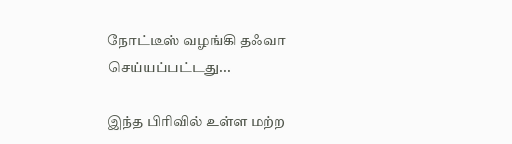நோட்டீஸ் வழங்கி தஃவா செய்யப்பட்டது...

இந்த பிரிவில் உள்ள மற்ற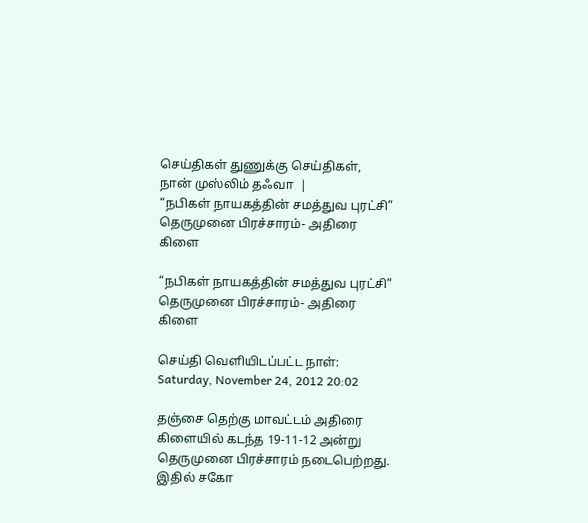செய்திகள் துணுக்கு செய்திகள், நான் முஸ்லிம் தஃவா  |
“நபிகள் நாயகத்தின் சமத்துவ புரட்சி” தெருமுனை பிரச்சாரம்- அதிரை கிளை

“நபிகள் நாயகத்தின் சமத்துவ புரட்சி” தெருமுனை பிரச்சாரம்- அதிரை கிளை

செய்தி வெளியிடப்பட்ட நாள்: Saturday, November 24, 2012 20:02

தஞ்சை தெற்கு மாவட்டம் அதிரை கிளையில் கடந்த 19-11-12 அன்று தெருமுனை பிரச்சாரம் நடைபெற்றது. இதில் சகோ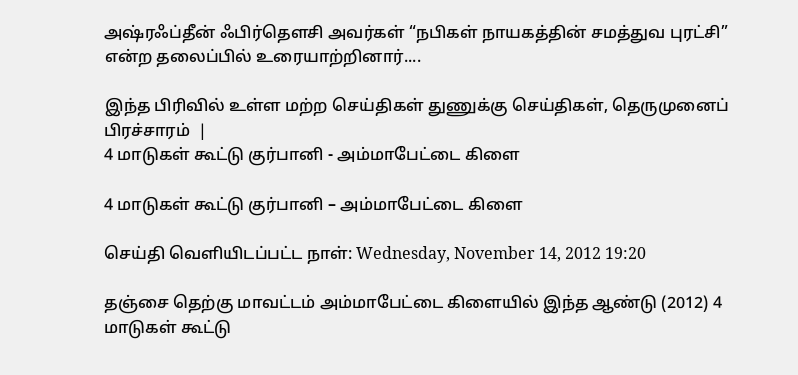அஷ்ரஃப்தீன் ஃபிர்தௌசி அவர்கள் “நபிகள் நாயகத்தின் சமத்துவ புரட்சி” என்ற தலைப்பில் உரையாற்றினார்....

இந்த பிரிவில் உள்ள மற்ற செய்திகள் துணுக்கு செய்திகள், தெருமுனைப் பிரச்சாரம்  |
4 மாடுகள் கூட்டு குர்பானி - அம்மாபேட்டை கிளை

4 மாடுகள் கூட்டு குர்பானி – அம்மாபேட்டை கிளை

செய்தி வெளியிடப்பட்ட நாள்: Wednesday, November 14, 2012 19:20

தஞ்சை தெற்கு மாவட்டம் அம்மாபேட்டை கிளையில் இந்த ஆண்டு (2012) 4 மாடுகள் கூட்டு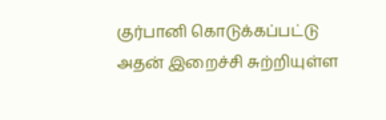குர்பானி கொடுக்கப்பட்டு அதன் இறைச்சி சுற்றியுள்ள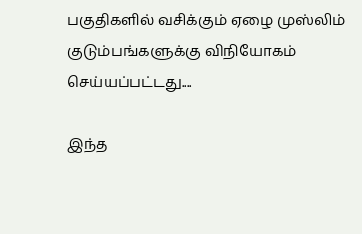பகுதிகளில் வசிக்கும் ஏழை முஸ்லிம் குடும்பங்களுக்கு விநியோகம் செய்யப்பட்டது....

இந்த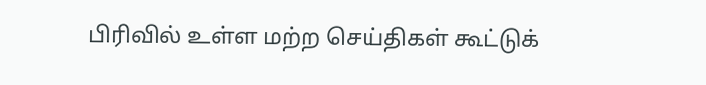பிரிவில் உள்ள மற்ற செய்திகள் கூட்டுக்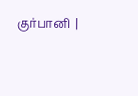குர்பானி  |